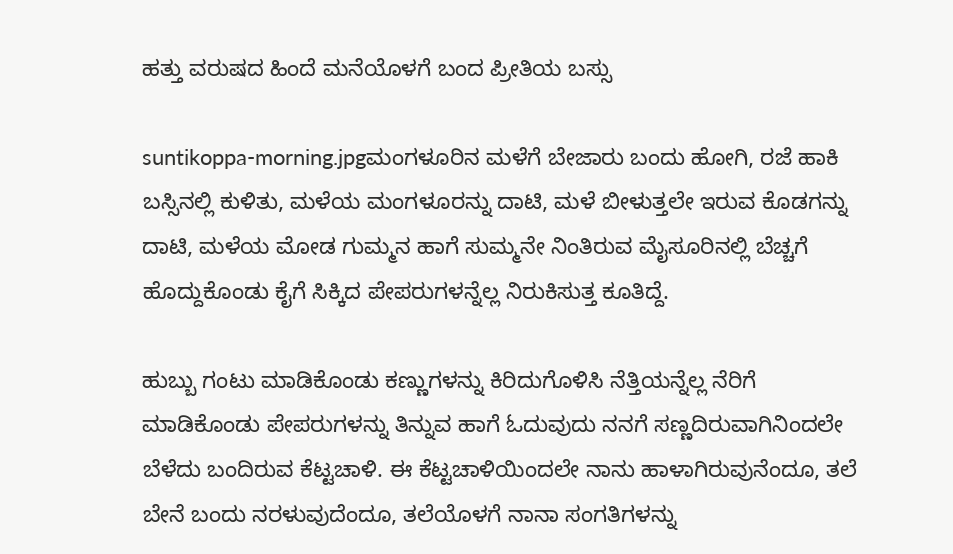ಹತ್ತು ವರುಷದ ಹಿಂದೆ ಮನೆಯೊಳಗೆ ಬಂದ ಪ್ರೀತಿಯ ಬಸ್ಸು

suntikoppa-morning.jpgಮಂಗಳೂರಿನ ಮಳೆಗೆ ಬೇಜಾರು ಬಂದು ಹೋಗಿ, ರಜೆ ಹಾಕಿ ಬಸ್ಸಿನಲ್ಲಿ ಕುಳಿತು, ಮಳೆಯ ಮಂಗಳೂರನ್ನು ದಾಟಿ, ಮಳೆ ಬೀಳುತ್ತಲೇ ಇರುವ ಕೊಡಗನ್ನು ದಾಟಿ, ಮಳೆಯ ಮೋಡ ಗುಮ್ಮನ ಹಾಗೆ ಸುಮ್ಮನೇ ನಿಂತಿರುವ ಮೈಸೂರಿನಲ್ಲಿ ಬೆಚ್ಚಗೆ ಹೊದ್ದುಕೊಂಡು ಕೈಗೆ ಸಿಕ್ಕಿದ ಪೇಪರುಗಳನ್ನೆಲ್ಲ ನಿರುಕಿಸುತ್ತ ಕೂತಿದ್ದೆ.

ಹುಬ್ಬು ಗಂಟು ಮಾಡಿಕೊಂಡು ಕಣ್ಣುಗಳನ್ನು ಕಿರಿದುಗೊಳಿಸಿ ನೆತ್ತಿಯನ್ನೆಲ್ಲ ನೆರಿಗೆ ಮಾಡಿಕೊಂಡು ಪೇಪರುಗಳನ್ನು ತಿನ್ನುವ ಹಾಗೆ ಓದುವುದು ನನಗೆ ಸಣ್ಣದಿರುವಾಗಿನಿಂದಲೇ ಬೆಳೆದು ಬಂದಿರುವ ಕೆಟ್ಟಚಾಳಿ. ಈ ಕೆಟ್ಟಚಾಳಿಯಿಂದಲೇ ನಾನು ಹಾಳಾಗಿರುವುನೆಂದೂ, ತಲೆ ಬೇನೆ ಬಂದು ನರಳುವುದೆಂದೂ, ತಲೆಯೊಳಗೆ ನಾನಾ ಸಂಗತಿಗಳನ್ನು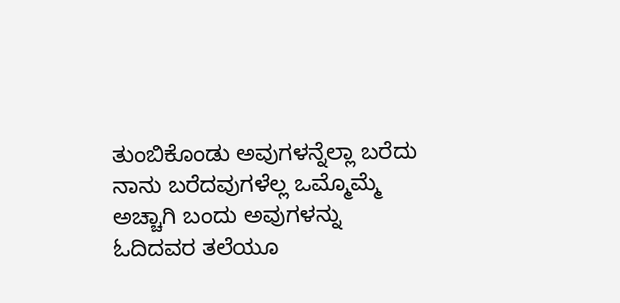ತುಂಬಿಕೊಂಡು ಅವುಗಳನ್ನೆಲ್ಲಾ ಬರೆದು ನಾನು ಬರೆದವುಗಳೆಲ್ಲ ಒಮ್ಮೊಮ್ಮೆ ಅಚ್ಚಾಗಿ ಬಂದು ಅವುಗಳನ್ನು ಓದಿದವರ ತಲೆಯೂ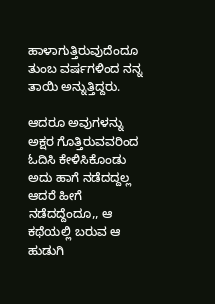ಹಾಳಾಗುತ್ತಿರುವುದೆಂದೂ ತುಂಬ ವರ್ಷಗಳಿಂದ ನನ್ನ ತಾಯಿ ಅನ್ನುತ್ತಿದ್ದರು.

ಆದರೂ ಅವುಗಳನ್ನು ಅಕ್ಷರ ಗೊತ್ತಿರುವವರಿಂದ ಓದಿಸಿ ಕೇಳಿಸಿಕೊಂಡು  ಅದು ಹಾಗೆ ನಡೆದದ್ದಲ್ಲ ಆದರೆ ಹೀಗೆ ನಡೆದದ್ದೆಂದೂ,, ಆ ಕಥೆಯಲ್ಲಿ ಬರುವ ಆ ಹುಡುಗಿ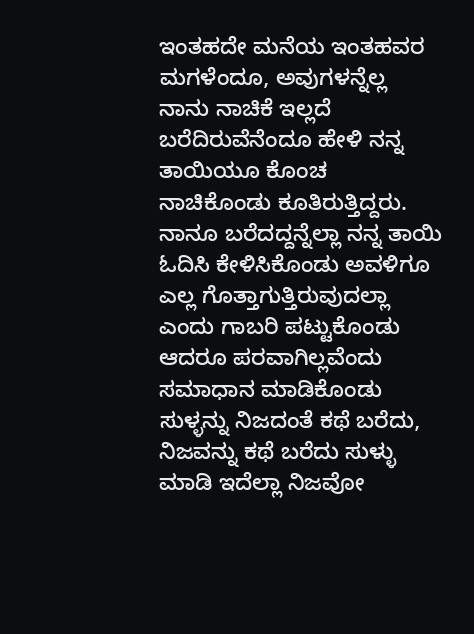ಇಂತಹದೇ ಮನೆಯ ಇಂತಹವರ ಮಗಳೆಂದೂ, ಅವುಗಳನ್ನೆಲ್ಲ ನಾನು ನಾಚಿಕೆ ಇಲ್ಲದೆ ಬರೆದಿರುವೆನೆಂದೂ ಹೇಳಿ ನನ್ನ ತಾಯಿಯೂ ಕೊಂಚ ನಾಚಿಕೊಂಡು ಕೂತಿರುತ್ತಿದ್ದರು. ನಾನೂ ಬರೆದದ್ದನ್ನೆಲ್ಲಾ ನನ್ನ ತಾಯಿ ಓದಿಸಿ ಕೇಳಿಸಿಕೊಂಡು ಅವಳಿಗೂ ಎಲ್ಲ ಗೊತ್ತಾಗುತ್ತಿರುವುದಲ್ಲಾ ಎಂದು ಗಾಬರಿ ಪಟ್ಟುಕೊಂಡು ಆದರೂ ಪರವಾಗಿಲ್ಲವೆಂದು ಸಮಾಧಾನ ಮಾಡಿಕೊಂಡು ಸುಳ್ಳನ್ನು ನಿಜದಂತೆ ಕಥೆ ಬರೆದು, ನಿಜವನ್ನು ಕಥೆ ಬರೆದು ಸುಳ್ಳು ಮಾಡಿ ಇದೆಲ್ಲಾ ನಿಜವೋ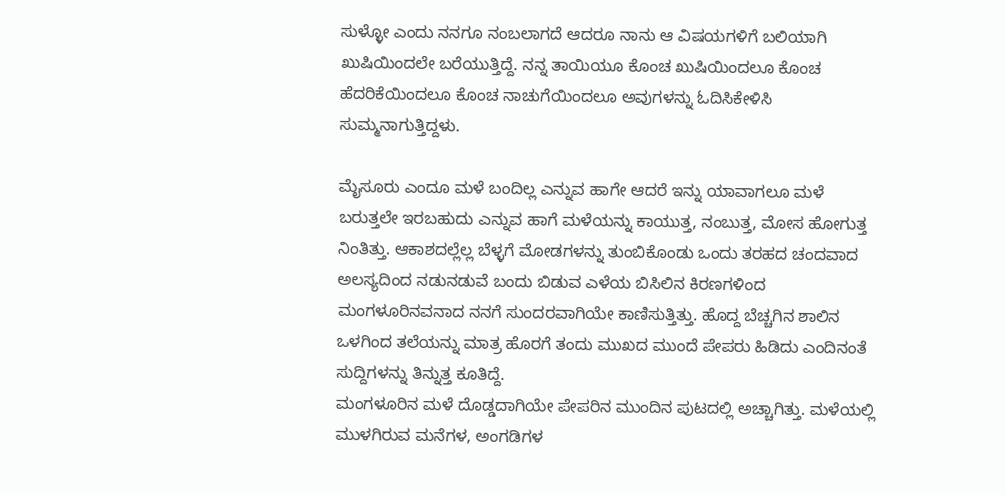ಸುಳ್ಳೋ ಎಂದು ನನಗೂ ನಂಬಲಾಗದೆ ಆದರೂ ನಾನು ಆ ವಿಷಯಗಳಿಗೆ ಬಲಿಯಾಗಿ ಖುಷಿಯಿಂದಲೇ ಬರೆಯುತ್ತಿದ್ದೆ. ನನ್ನ ತಾಯಿಯೂ ಕೊಂಚ ಖುಷಿಯಿಂದಲೂ ಕೊಂಚ ಹೆದರಿಕೆಯಿಂದಲೂ ಕೊಂಚ ನಾಚುಗೆಯಿಂದಲೂ ಅವುಗಳನ್ನು ಓದಿಸಿಕೇಳಿಸಿ ಸುಮ್ಮನಾಗುತ್ತಿದ್ದಳು.

ಮೈಸೂರು ಎಂದೂ ಮಳೆ ಬಂದಿಲ್ಲ ಎನ್ನುವ ಹಾಗೇ ಆದರೆ ಇನ್ನು ಯಾವಾಗಲೂ ಮಳೆ ಬರುತ್ತಲೇ ಇರಬಹುದು ಎನ್ನುವ ಹಾಗೆ ಮಳೆಯನ್ನು ಕಾಯುತ್ತ, ನಂಬುತ್ತ, ಮೋಸ ಹೋಗುತ್ತ ನಿಂತಿತ್ತು. ಆಕಾಶದಲ್ಲೆಲ್ಲ ಬೆಳ್ಳಗೆ ಮೋಡಗಳನ್ನು ತುಂಬಿಕೊಂಡು ಒಂದು ತರಹದ ಚಂದವಾದ ಅಲಸ್ಯದಿಂದ ನಡುನಡುವೆ ಬಂದು ಬಿಡುವ ಎಳೆಯ ಬಿಸಿಲಿನ ಕಿರಣಗಳಿಂದ ಮಂಗಳೂರಿನವನಾದ ನನಗೆ ಸುಂದರವಾಗಿಯೇ ಕಾಣಿಸುತ್ತಿತ್ತು. ಹೊದ್ದ ಬೆಚ್ಚಗಿನ ಶಾಲಿನ ಒಳಗಿಂದ ತಲೆಯನ್ನು ಮಾತ್ರ ಹೊರಗೆ ತಂದು ಮುಖದ ಮುಂದೆ ಪೇಪರು ಹಿಡಿದು ಎಂದಿನಂತೆ ಸುದ್ದಿಗಳನ್ನು ತಿನ್ನುತ್ತ ಕೂತಿದ್ದೆ.
ಮಂಗಳೂರಿನ ಮಳೆ ದೊಡ್ಡದಾಗಿಯೇ ಪೇಪರಿನ ಮುಂದಿನ ಪುಟದಲ್ಲಿ ಅಚ್ಚಾಗಿತ್ತು. ಮಳೆಯಲ್ಲಿ ಮುಳಗಿರುವ ಮನೆಗಳ, ಅಂಗಡಿಗಳ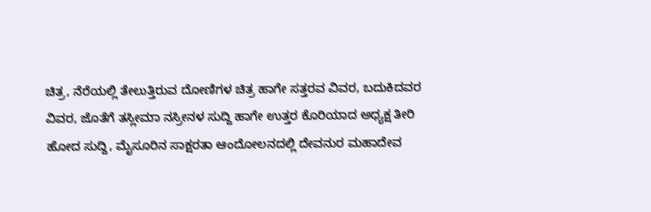ಚಿತ್ರ, ನೆರೆಯಲ್ಲಿ ತೇಲುತ್ತಿರುವ ದೋಣಿಗಳ ಚಿತ್ರ ಹಾಗೇ ಸತ್ತರವ ವಿವರ, ಬದುಕಿದವರ ವಿವರ, ಜೊತೆಗೆ ತಸ್ಲೀಮಾ ನಸ್ರೀನಳ ಸುದ್ದಿ ಹಾಗೇ ಉತ್ತರ ಕೊರಿಯಾದ ಅಧ್ಯಕ್ಷ ತೀರಿ ಹೋದ ಸುದ್ದಿ, ಮೈಸೂರಿನ ಸಾಕ್ಷರತಾ ಆಂದೋಲನದಲ್ಲಿ ದೇವನುರ ಮಹಾದೇವ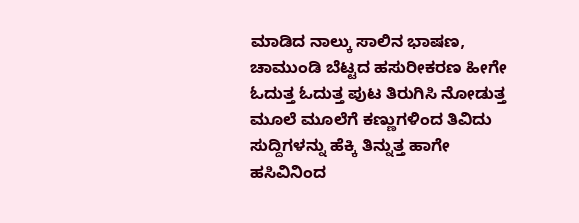ಮಾಡಿದ ನಾಲ್ಕು ಸಾಲಿನ ಭಾಷಣ, ಚಾಮುಂಡಿ ಬೆಟ್ಟದ ಹಸುರೀಕರಣ ಹೀಗೇ ಓದುತ್ತ ಓದುತ್ತ ಪುಟ ತಿರುಗಿಸಿ ನೋಡುತ್ತ ಮೂಲೆ ಮೂಲೆಗೆ ಕಣ್ಣುಗಳಿಂದ ತಿವಿದು ಸುದ್ದಿಗಳನ್ನು ಹೆಕ್ಕಿ ತಿನ್ನುತ್ತ ಹಾಗೇ ಹಸಿವಿನಿಂದ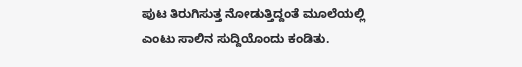ಪುಟ ತಿರುಗಿಸುತ್ತ ನೋಡುತ್ತಿದ್ದಂತೆ ಮೂಲೆಯಲ್ಲಿ ಎಂಟು ಸಾಲಿನ ಸುದ್ದಿಯೊಂದು ಕಂಡಿತು.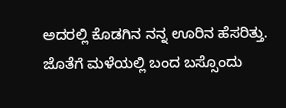ಅದರಲ್ಲಿ ಕೊಡಗಿನ ನನ್ನ ಊರಿನ ಹೆಸರಿತ್ತು. ಜೊತೆಗೆ ಮಳೆಯಲ್ಲಿ ಬಂದ ಬಸ್ಸೊಂದು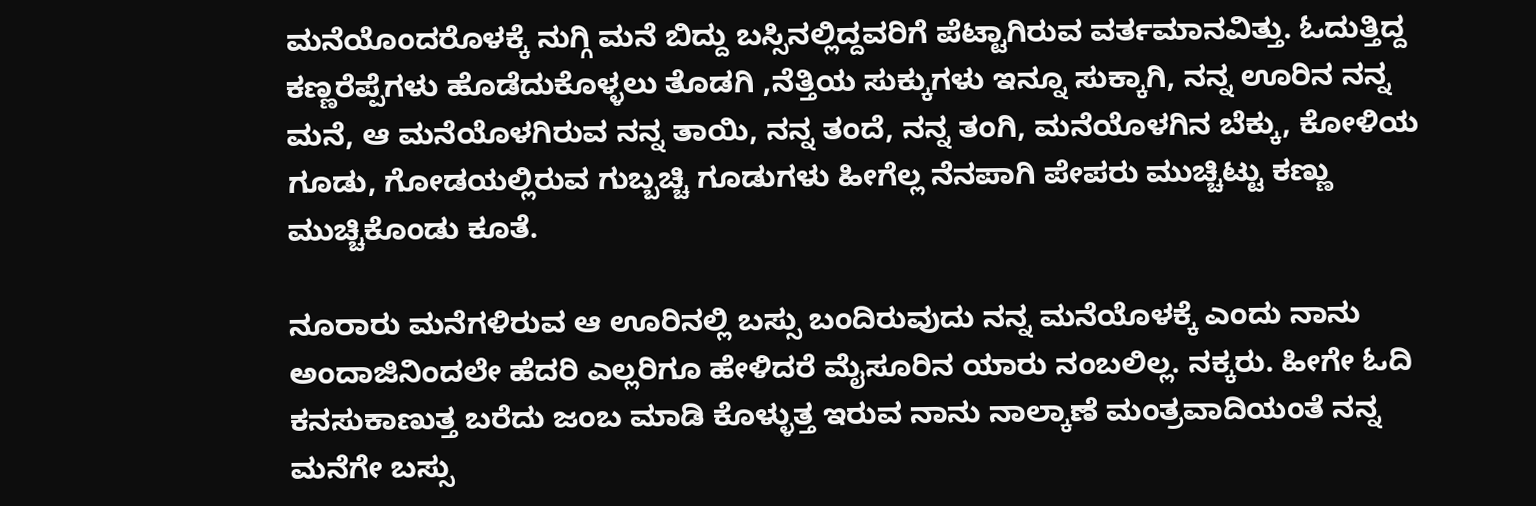ಮನೆಯೊಂದರೊಳಕ್ಕೆ ನುಗ್ಗಿ ಮನೆ ಬಿದ್ದು ಬಸ್ಸಿನಲ್ಲಿದ್ದವರಿಗೆ ಪೆಟ್ಟಾಗಿರುವ ವರ್ತಮಾನವಿತ್ತು. ಓದುತ್ತಿದ್ದ ಕಣ್ಣರೆಪ್ಪೆಗಳು ಹೊಡೆದುಕೊಳ್ಳಲು ತೊಡಗಿ ,ನೆತ್ತಿಯ ಸುಕ್ಕುಗಳು ಇನ್ನೂ ಸುಕ್ಕಾಗಿ, ನನ್ನ ಊರಿನ ನನ್ನ ಮನೆ, ಆ ಮನೆಯೊಳಗಿರುವ ನನ್ನ ತಾಯಿ, ನನ್ನ ತಂದೆ, ನನ್ನ ತಂಗಿ, ಮನೆಯೊಳಗಿನ ಬೆಕ್ಕು, ಕೋಳಿಯ ಗೂಡು, ಗೋಡಯಲ್ಲಿರುವ ಗುಬ್ಬಚ್ಚಿ ಗೂಡುಗಳು ಹೀಗೆಲ್ಲ ನೆನಪಾಗಿ ಪೇಪರು ಮುಚ್ಚಿಟ್ಟು ಕಣ್ಣು ಮುಚ್ಚಿಕೊಂಡು ಕೂತೆ.

ನೂರಾರು ಮನೆಗಳಿರುವ ಆ ಊರಿನಲ್ಲಿ ಬಸ್ಸು ಬಂದಿರುವುದು ನನ್ನ ಮನೆಯೊಳಕ್ಕೆ ಎಂದು ನಾನು ಅಂದಾಜಿನಿಂದಲೇ ಹೆದರಿ ಎಲ್ಲರಿಗೂ ಹೇಳಿದರೆ ಮೈಸೂರಿನ ಯಾರು ನಂಬಲಿಲ್ಲ. ನಕ್ಕರು. ಹೀಗೇ ಓದಿ ಕನಸುಕಾಣುತ್ತ ಬರೆದು ಜಂಬ ಮಾಡಿ ಕೊಳ್ಳುತ್ತ ಇರುವ ನಾನು ನಾಲ್ಕಾಣೆ ಮಂತ್ರವಾದಿಯಂತೆ ನನ್ನ ಮನೆಗೇ ಬಸ್ಸು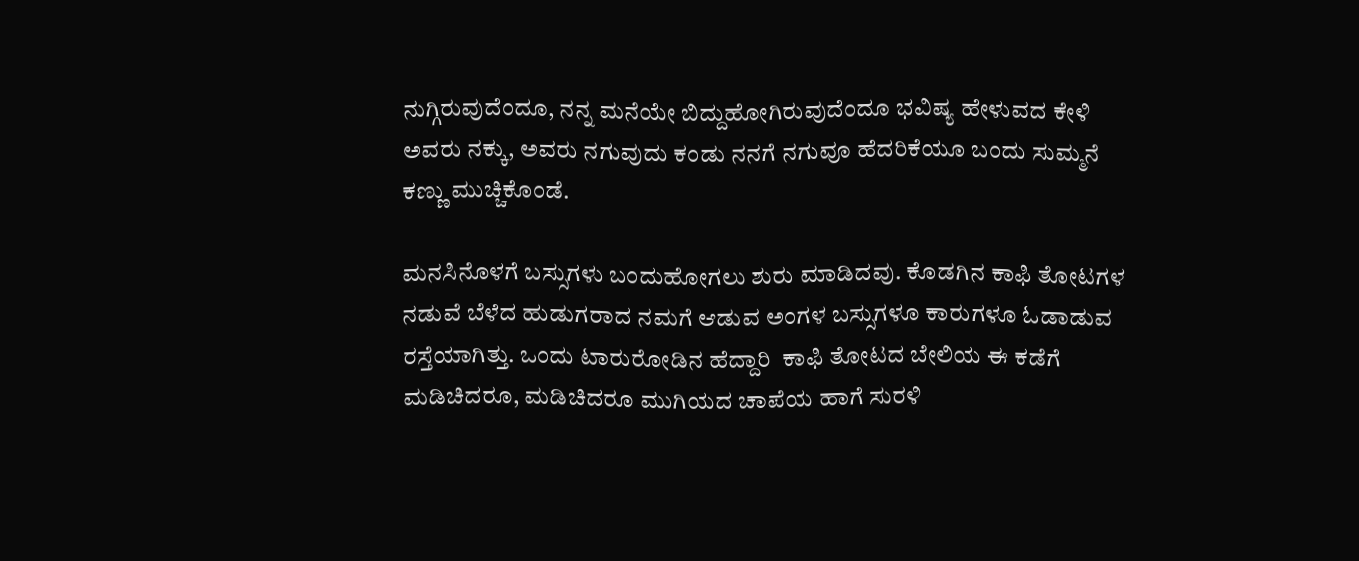ನುಗ್ಗಿರುವುದೆಂದೂ, ನನ್ನ ಮನೆಯೇ ಬಿದ್ದುಹೋಗಿರುವುದೆಂದೂ ಭವಿಷ್ಯ ಹೇಳುವದ ಕೇಳಿ ಅವರು ನಕ್ಕು, ಅವರು ನಗುವುದು ಕಂಡು ನನಗೆ ನಗುವೂ ಹೆದರಿಕೆಯೂ ಬಂದು ಸುಮ್ಮನೆ ಕಣ್ಣು ಮುಚ್ಚಿಕೊಂಡೆ.

ಮನಸಿನೊಳಗೆ ಬಸ್ಸುಗಳು ಬಂದುಹೋಗಲು ಶುರು ಮಾಡಿದವು. ಕೊಡಗಿನ ಕಾಫಿ ತೋಟಗಳ ನಡುವೆ ಬೆಳೆದ ಹುಡುಗರಾದ ನಮಗೆ ಆಡುವ ಅಂಗಳ ಬಸ್ಸುಗಳೂ ಕಾರುಗಳೂ ಓಡಾಡುವ ರಸ್ತೆಯಾಗಿತ್ತು. ಒಂದು ಟಾರುರೋಡಿನ ಹೆದ್ದಾರಿ  ಕಾಫಿ ತೋಟದ ಬೇಲಿಯ ಈ ಕಡೆಗೆ ಮಡಿಚಿದರೂ, ಮಡಿಚಿದರೂ ಮುಗಿಯದ ಚಾಪೆಯ ಹಾಗೆ ಸುರಳಿ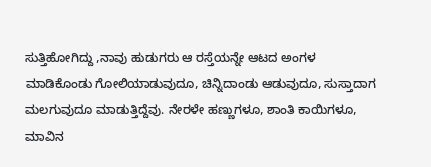ಸುತ್ತಿಹೋಗಿದ್ದು ,ನಾವು ಹುಡುಗರು ಆ ರಸ್ತೆಯನ್ನೇ ಆಟದ ಅಂಗಳ ಮಾಡಿಕೊಂಡು ಗೋಲಿಯಾಡುವುದೂ, ಚಿನ್ನಿದಾಂಡು ಆಡುವುದೂ, ಸುಸ್ತಾದಾಗ ಮಲಗುವುದೂ ಮಾಡುತ್ತಿದ್ದೆವು. ನೇರಳೇ ಹಣ್ಣುಗಳೂ, ಶಾಂತಿ ಕಾಯಿಗಳೂ, ಮಾವಿನ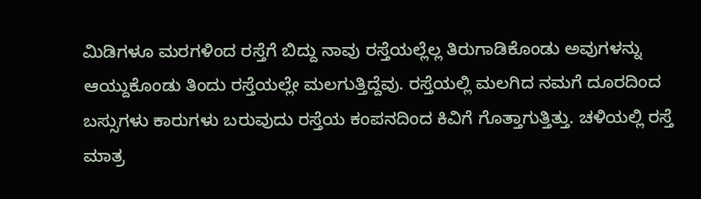ಮಿಡಿಗಳೂ ಮರಗಳಿಂದ ರಸ್ತೆಗೆ ಬಿದ್ದು ನಾವು ರಸ್ತೆಯಲ್ಲೆಲ್ಲ ತಿರುಗಾಡಿಕೊಂಡು ಅವುಗಳನ್ನು ಆಯ್ದುಕೊಂಡು ತಿಂದು ರಸ್ತೆಯಲ್ಲೇ ಮಲಗುತ್ತಿದ್ದೆವು. ರಸ್ತೆಯಲ್ಲಿ ಮಲಗಿದ ನಮಗೆ ದೂರದಿಂದ ಬಸ್ಸುಗಳು ಕಾರುಗಳು ಬರುವುದು ರಸ್ತೆಯ ಕಂಪನದಿಂದ ಕಿವಿಗೆ ಗೊತ್ತಾಗುತ್ತಿತ್ತು. ಚಳಿಯಲ್ಲಿ ರಸ್ತೆ ಮಾತ್ರ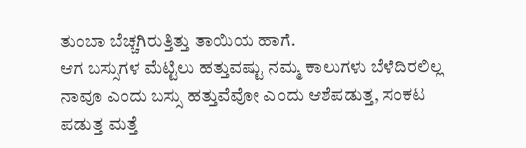ತುಂಬಾ ಬೆಚ್ಚಗಿರುತ್ತಿತ್ತು ತಾಯಿಯ ಹಾಗೆ.
ಆಗ ಬಸ್ಸುಗಳ ಮೆಟ್ಟಿಲು ಹತ್ತುವಷ್ಟು ನಮ್ಮ ಕಾಲುಗಳು ಬೆಳೆದಿರಲಿಲ್ಲ ನಾವೂ ಎಂದು ಬಸ್ಸು ಹತ್ತುವೆವೋ ಎಂದು ಆಶೆಪಡುತ್ತ, ಸಂಕಟ ಪಡುತ್ತ ಮತ್ತೆ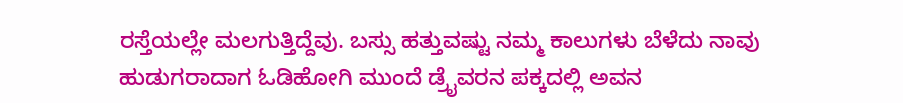ರಸ್ತೆಯಲ್ಲೇ ಮಲಗುತ್ತಿದ್ದೆವು. ಬಸ್ಸು ಹತ್ತುವಷ್ಟು ನಮ್ಮ ಕಾಲುಗಳು ಬೆಳೆದು ನಾವು ಹುಡುಗರಾದಾಗ ಓಡಿಹೋಗಿ ಮುಂದೆ ಡ್ರೈವರನ ಪಕ್ಕದಲ್ಲಿ ಅವನ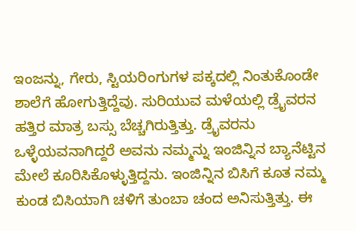ಇಂಜನ್ನು, ಗೇರು, ಸ್ಟಿಯರಿಂಗುಗಳ ಪಕ್ಕದಲ್ಲಿ ನಿಂತುಕೊಂಡೇ ಶಾಲೆಗೆ ಹೋಗುತ್ತಿದ್ದೆವು. ಸುರಿಯುವ ಮಳೆಯಲ್ಲಿ ಡ್ರೈವರನ ಹತ್ತಿರ ಮಾತ್ರ ಬಸ್ಸು ಬೆಚ್ಚಗಿರುತ್ತಿತ್ತು. ಡ್ರೈವರನು ಒಳ್ಳೆಯವನಾಗಿದ್ದರೆ ಅವನು ನಮ್ಮನ್ನು ಇಂಜಿನ್ನಿನ ಬ್ಯಾನೆಟ್ಟಿನ ಮೇಲೆ ಕೂರಿಸಿಕೊಳ್ಳುತ್ತಿದ್ದನು. ಇಂಜಿನ್ನಿನ ಬಿಸಿಗೆ ಕೂತ ನಮ್ಮ ಕುಂಡ ಬಿಸಿಯಾಗಿ ಚಳಿಗೆ ತುಂಬಾ ಚಂದ ಅನಿಸುತ್ತಿತ್ತು. ಈ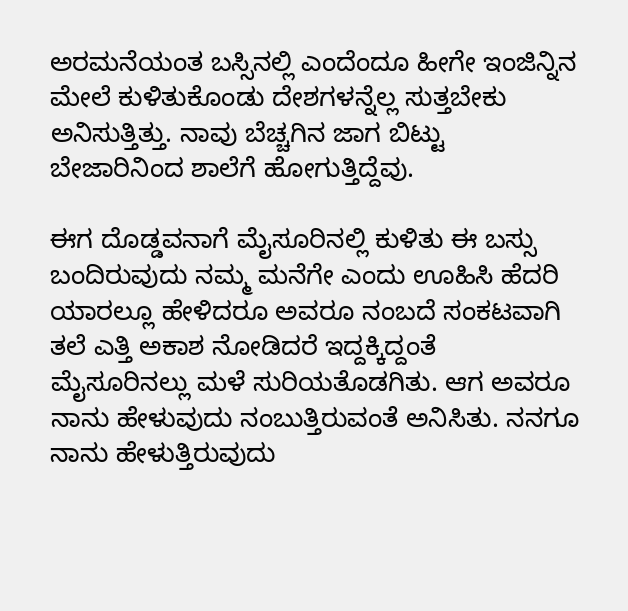ಅರಮನೆಯಂತ ಬಸ್ಸಿನಲ್ಲಿ ಎಂದೆಂದೂ ಹೀಗೇ ಇಂಜಿನ್ನಿನ ಮೇಲೆ ಕುಳಿತುಕೊಂಡು ದೇಶಗಳನ್ನೆಲ್ಲ ಸುತ್ತಬೇಕು ಅನಿಸುತ್ತಿತ್ತು. ನಾವು ಬೆಚ್ಚಗಿನ ಜಾಗ ಬಿಟ್ಟು ಬೇಜಾರಿನಿಂದ ಶಾಲೆಗೆ ಹೋಗುತ್ತಿದ್ದೆವು.

ಈಗ ದೊಡ್ಡವನಾಗೆ ಮೈಸೂರಿನಲ್ಲಿ ಕುಳಿತು ಈ ಬಸ್ಸು ಬಂದಿರುವುದು ನಮ್ಮ ಮನೆಗೇ ಎಂದು ಊಹಿಸಿ ಹೆದರಿ ಯಾರಲ್ಲೂ ಹೇಳಿದರೂ ಅವರೂ ನಂಬದೆ ಸಂಕಟವಾಗಿ ತಲೆ ಎತ್ತಿ ಅಕಾಶ ನೋಡಿದರೆ ಇದ್ದಕ್ಕಿದ್ದಂತೆ ಮೈಸೂರಿನಲ್ಲು ಮಳೆ ಸುರಿಯತೊಡಗಿತು. ಆಗ ಅವರೂ ನಾನು ಹೇಳುವುದು ನಂಬುತ್ತಿರುವಂತೆ ಅನಿಸಿತು. ನನಗೂ ನಾನು ಹೇಳುತ್ತಿರುವುದು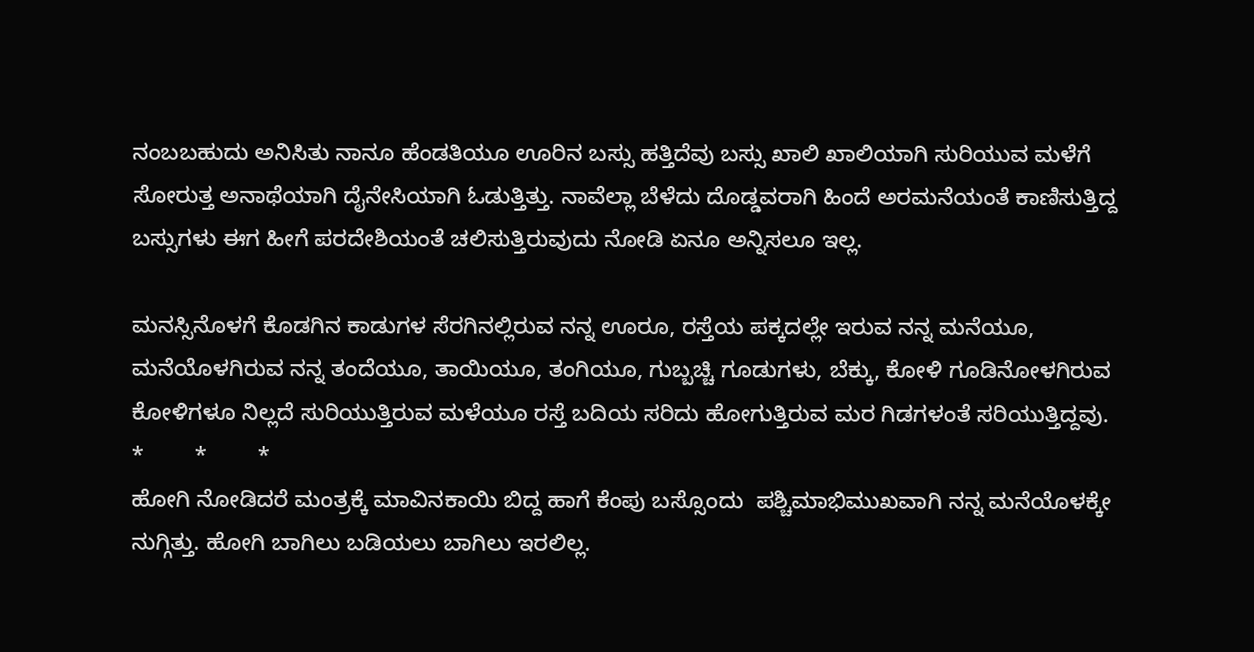ನಂಬಬಹುದು ಅನಿಸಿತು ನಾನೂ ಹೆಂಡತಿಯೂ ಊರಿನ ಬಸ್ಸು ಹತ್ತಿದೆವು ಬಸ್ಸು ಖಾಲಿ ಖಾಲಿಯಾಗಿ ಸುರಿಯುವ ಮಳೆಗೆ ಸೋರುತ್ತ ಅನಾಥೆಯಾಗಿ ದೈನೇಸಿಯಾಗಿ ಓಡುತ್ತಿತ್ತು. ನಾವೆಲ್ಲಾ ಬೆಳೆದು ದೊಡ್ಡವರಾಗಿ ಹಿಂದೆ ಅರಮನೆಯಂತೆ ಕಾಣಿಸುತ್ತಿದ್ದ ಬಸ್ಸುಗಳು ಈಗ ಹೀಗೆ ಪರದೇಶಿಯಂತೆ ಚಲಿಸುತ್ತಿರುವುದು ನೋಡಿ ಏನೂ ಅನ್ನಿಸಲೂ ಇಲ್ಲ.

ಮನಸ್ಸಿನೊಳಗೆ ಕೊಡಗಿನ ಕಾಡುಗಳ ಸೆರಗಿನಲ್ಲಿರುವ ನನ್ನ ಊರೂ, ರಸ್ತೆಯ ಪಕ್ಕದಲ್ಲೇ ಇರುವ ನನ್ನ ಮನೆಯೂ, ಮನೆಯೊಳಗಿರುವ ನನ್ನ ತಂದೆಯೂ, ತಾಯಿಯೂ, ತಂಗಿಯೂ, ಗುಬ್ಬಚ್ಚಿ ಗೂಡುಗಳು, ಬೆಕ್ಕು, ಕೋಳಿ ಗೂಡಿನೋಳಗಿರುವ ಕೋಳಿಗಳೂ ನಿಲ್ಲದೆ ಸುರಿಯುತ್ತಿರುವ ಮಳೆಯೂ ರಸ್ತೆ ಬದಿಯ ಸರಿದು ಹೋಗುತ್ತಿರುವ ಮರ ಗಿಡಗಳಂತೆ ಸರಿಯುತ್ತಿದ್ದವು.
*        *        *
ಹೋಗಿ ನೋಡಿದರೆ ಮಂತ್ರಕ್ಕೆ ಮಾವಿನಕಾಯಿ ಬಿದ್ದ ಹಾಗೆ ಕೆಂಪು ಬಸ್ಸೊಂದು  ಪಶ್ಚಿಮಾಭಿಮುಖವಾಗಿ ನನ್ನ ಮನೆಯೊಳಕ್ಕೇ ನುಗ್ಗಿತ್ತು. ಹೋಗಿ ಬಾಗಿಲು ಬಡಿಯಲು ಬಾಗಿಲು ಇರಲಿಲ್ಲ.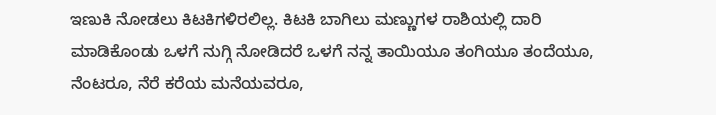ಇಣುಕಿ ನೋಡಲು ಕಿಟಕಿಗಳಿರಲಿಲ್ಲ. ಕಿಟಕಿ ಬಾಗಿಲು ಮಣ್ಣುಗಳ ರಾಶಿಯಲ್ಲಿ ದಾರಿ ಮಾಡಿಕೊಂಡು ಒಳಗೆ ನುಗ್ಗಿ ನೋಡಿದರೆ ಒಳಗೆ ನನ್ನ ತಾಯಿಯೂ ತಂಗಿಯೂ ತಂದೆಯೂ, ನೆಂಟರೂ, ನೆರೆ ಕರೆಯ ಮನೆಯವರೂ,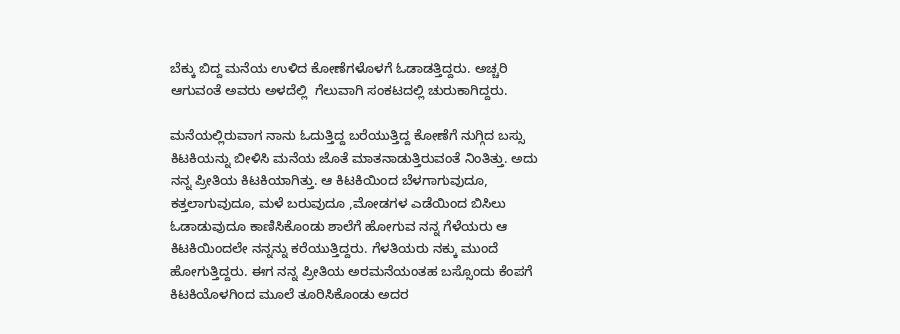ಬೆಕ್ಕು ಬಿದ್ದ ಮನೆಯ ಉಳಿದ ಕೋಣೆಗಳೊಳಗೆ ಓಡಾಡತ್ತಿದ್ದರು. ಅಚ್ಚರಿ ಆಗುವಂತೆ ಅವರು ಅಳದೆಲ್ಲಿ  ಗೆಲುವಾಗಿ ಸಂಕಟದಲ್ಲಿ ಚುರುಕಾಗಿದ್ದರು.

ಮನೆಯಲ್ಲಿರುವಾಗ ನಾನು ಓದುತ್ತಿದ್ದ ಬರೆಯುತ್ತಿದ್ದ ಕೋಣೆಗೆ ನುಗ್ಗಿದ ಬಸ್ಸು ಕಿಟಕಿಯನ್ನು ಬೀಳಿಸಿ ಮನೆಯ ಜೊತೆ ಮಾತನಾಡುತ್ತಿರುವಂತೆ ನಿಂತಿತ್ತು. ಅದು ನನ್ನ ಪ್ರೀತಿಯ ಕಿಟಕಿಯಾಗಿತ್ತು. ಆ ಕಿಟಕಿಯಿಂದ ಬೆಳಗಾಗುವುದೂ, ಕತ್ತಲಾಗುವುದೂ, ಮಳೆ ಬರುವುದೂ ,ಮೋಡಗಳ ಎಡೆಯಿಂದ ಬಿಸಿಲು ಓಡಾಡುವುದೂ ಕಾಣಿಸಿಕೊಂಡು ಶಾಲೆಗೆ ಹೋಗುವ ನನ್ನ ಗೆಳೆಯರು ಆ ಕಿಟಕಿಯಿಂದಲೇ ನನ್ನನ್ನು ಕರೆಯುತ್ತಿದ್ದರು. ಗೆಳತಿಯರು ನಕ್ಕು ಮುಂದೆ ಹೋಗುತ್ತಿದ್ದರು. ಈಗ ನನ್ನ ಪ್ರೀತಿಯ ಅರಮನೆಯಂತಹ ಬಸ್ಸೊಂದು ಕೆಂಪಗೆ ಕಿಟಕಿಯೊಳಗಿಂದ ಮೂಲೆ ತೂರಿಸಿಕೊಂಡು ಅದರ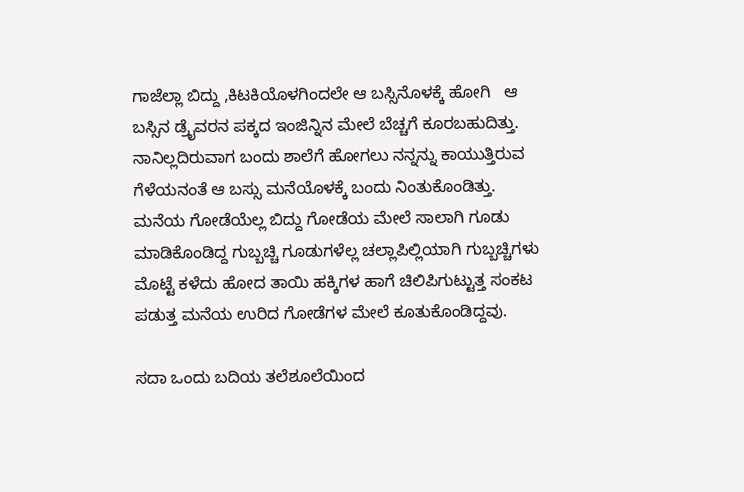ಗಾಜೆಲ್ಲಾ ಬಿದ್ದು ,ಕಿಟಕಿಯೊಳಗಿಂದಲೇ ಆ ಬಸ್ಸಿನೊಳಕ್ಕೆ ಹೋಗಿ   ಆ ಬಸ್ಸಿನ ಡ್ರೈವರನ ಪಕ್ಕದ ಇಂಜಿನ್ನಿನ ಮೇಲೆ ಬೆಚ್ಚಗೆ ಕೂರಬಹುದಿತ್ತು. ನಾನಿಲ್ಲದಿರುವಾಗ ಬಂದು ಶಾಲೆಗೆ ಹೋಗಲು ನನ್ನನ್ನು ಕಾಯುತ್ತಿರುವ ಗೆಳೆಯನಂತೆ ಆ ಬಸ್ಸು ಮನೆಯೊಳಕ್ಕೆ ಬಂದು ನಿಂತುಕೊಂಡಿತ್ತು. ಮನೆಯ ಗೋಡೆಯೆಲ್ಲ ಬಿದ್ದು ಗೋಡೆಯ ಮೇಲೆ ಸಾಲಾಗಿ ಗೂಡು ಮಾಡಿಕೊಂಡಿದ್ದ ಗುಬ್ಬಚ್ಚಿ ಗೂಡುಗಳೆಲ್ಲ ಚಲ್ಲಾಪಿಲ್ಲಿಯಾಗಿ ಗುಬ್ಬಚ್ಚಿಗಳು ಮೊಟ್ಟೆ ಕಳೆದು ಹೋದ ತಾಯಿ ಹಕ್ಕಿಗಳ ಹಾಗೆ ಚಿಲಿಪಿಗುಟ್ಟುತ್ತ ಸಂಕಟ ಪಡುತ್ತ ಮನೆಯ ಉರಿದ ಗೋಡೆಗಳ ಮೇಲೆ ಕೂತುಕೊಂಡಿದ್ದವು.

ಸದಾ ಒಂದು ಬದಿಯ ತಲೆಶೂಲೆಯಿಂದ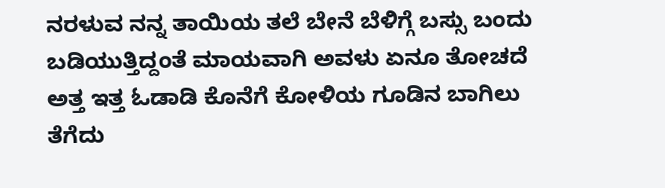ನರಳುವ ನನ್ನ ತಾಯಿಯ ತಲೆ ಬೇನೆ ಬೆಳಿಗ್ಗೆ ಬಸ್ಸು ಬಂದು ಬಡಿಯುತ್ತಿದ್ದಂತೆ ಮಾಯವಾಗಿ ಅವಳು ಏನೂ ತೋಚದೆ ಅತ್ತ ಇತ್ತ ಓಡಾಡಿ ಕೊನೆಗೆ ಕೋಳಿಯ ಗೂಡಿನ ಬಾಗಿಲು ತೆಗೆದು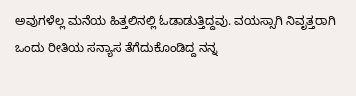ಅವುಗಳೆಲ್ಲ ಮನೆಯ ಹಿತ್ತಲಿನಲ್ಲಿ ಓಡಾಡುತ್ತಿದ್ದವು. ವಯಸ್ಸಾಗಿ ನಿವೃತ್ತರಾಗಿ ಒಂದು ರೀತಿಯ ಸನ್ಯಾಸ ತೆಗೆದುಕೊಂಡಿದ್ದ ನನ್ನ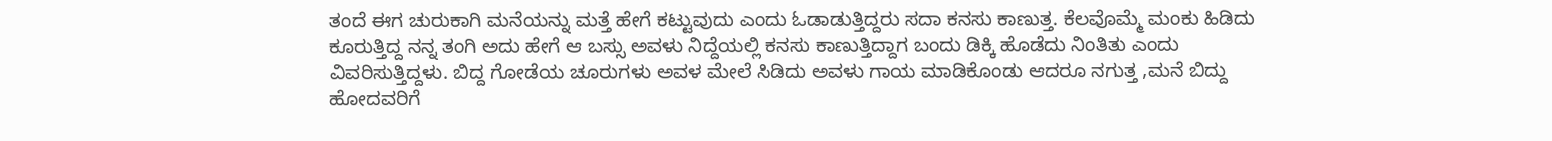ತಂದೆ ಈಗ ಚುರುಕಾಗಿ ಮನೆಯನ್ನು ಮತ್ತೆ ಹೇಗೆ ಕಟ್ಟುವುದು ಎಂದು ಓಡಾಡುತ್ತಿದ್ದರು ಸದಾ ಕನಸು ಕಾಣುತ್ತ. ಕೆಲವೊಮ್ಮೆ ಮಂಕು ಹಿಡಿದು ಕೂರುತ್ತಿದ್ದ ನನ್ನ ತಂಗಿ ಅದು ಹೇಗೆ ಆ ಬಸ್ಸು ಅವಳು ನಿದ್ದೆಯಲ್ಲಿ ಕನಸು ಕಾಣುತ್ತಿದ್ದಾಗ ಬಂದು ಡಿಕ್ಕಿ ಹೊಡೆದು ನಿಂತಿತು ಎಂದು ವಿವರಿಸುತ್ತಿದ್ದಳು. ಬಿದ್ದ ಗೋಡೆಯ ಚೂರುಗಳು ಅವಳ ಮೇಲೆ ಸಿಡಿದು ಅವಳು ಗಾಯ ಮಾಡಿಕೊಂಡು ಆದರೂ ನಗುತ್ತ ,ಮನೆ ಬಿದ್ದು ಹೋದವರಿಗೆ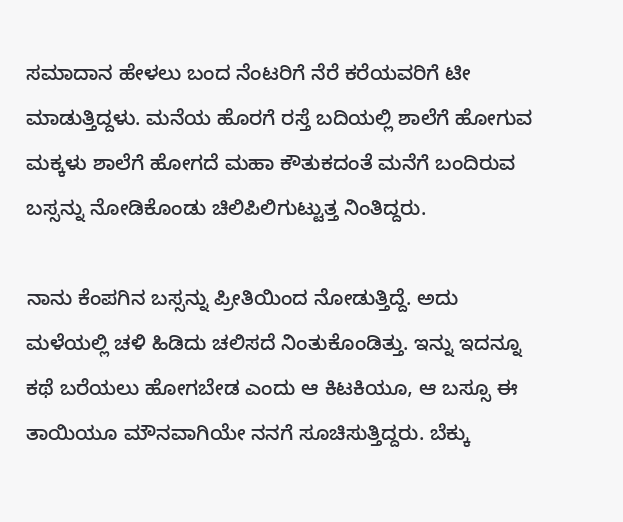ಸಮಾದಾನ ಹೇಳಲು ಬಂದ ನೆಂಟರಿಗೆ ನೆರೆ ಕರೆಯವರಿಗೆ ಟೀ ಮಾಡುತ್ತಿದ್ದಳು. ಮನೆಯ ಹೊರಗೆ ರಸ್ತೆ ಬದಿಯಲ್ಲಿ ಶಾಲೆಗೆ ಹೋಗುವ ಮಕ್ಕಳು ಶಾಲೆಗೆ ಹೋಗದೆ ಮಹಾ ಕೌತುಕದಂತೆ ಮನೆಗೆ ಬಂದಿರುವ ಬಸ್ಸನ್ನು ನೋಡಿಕೊಂಡು ಚಿಲಿಪಿಲಿಗುಟ್ಟುತ್ತ ನಿಂತಿದ್ದರು.

ನಾನು ಕೆಂಪಗಿನ ಬಸ್ಸನ್ನು ಪ್ರೀತಿಯಿಂದ ನೋಡುತ್ತಿದ್ದೆ. ಅದು ಮಳೆಯಲ್ಲಿ ಚಳಿ ಹಿಡಿದು ಚಲಿಸದೆ ನಿಂತುಕೊಂಡಿತ್ತು. ಇನ್ನು ಇದನ್ನೂ ಕಥೆ ಬರೆಯಲು ಹೋಗಬೇಡ ಎಂದು ಆ ಕಿಟಕಿಯೂ, ಆ ಬಸ್ಸೂ ಈ ತಾಯಿಯೂ ಮೌನವಾಗಿಯೇ ನನಗೆ ಸೂಚಿಸುತ್ತಿದ್ದರು. ಬೆಕ್ಕು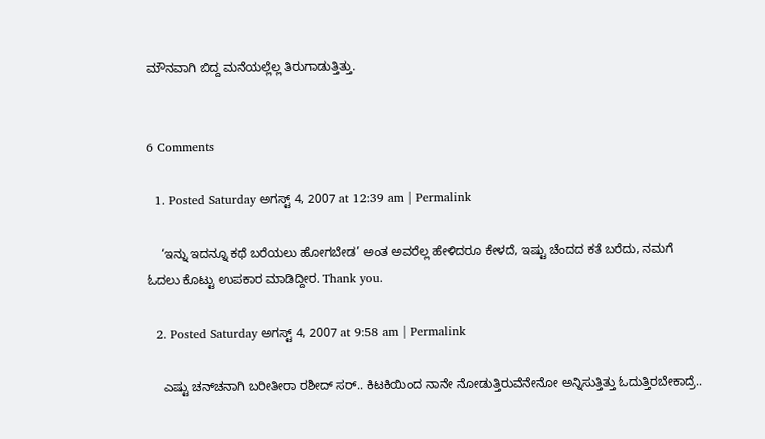ಮೌನವಾಗಿ ಬಿದ್ದ ಮನೆಯಲ್ಲೆಲ್ಲ ತಿರುಗಾಡುತ್ತಿತ್ತು.


6 Comments

  1. Posted Saturday ಅಗಸ್ಟ್ 4, 2007 at 12:39 am | Permalink

    ‘ಇನ್ನು ಇದನ್ನೂ ಕಥೆ ಬರೆಯಲು ಹೋಗಬೇಡ’ ಅಂತ ಅವರೆಲ್ಲ ಹೇಳಿದರೂ ಕೇಳದೆ, ಇಷ್ಟು ಚೆಂದದ ಕತೆ ಬರೆದು, ನಮಗೆ ಓದಲು ಕೊಟ್ಟು ಉಪಕಾರ ಮಾಡಿದ್ದೀರ. Thank you.

  2. Posted Saturday ಅಗಸ್ಟ್ 4, 2007 at 9:58 am | Permalink

    ಎಷ್ಟು ಚನ್‍ಚನಾಗಿ ಬರೀತೀರಾ ರಶೀದ್ ಸರ್.. ಕಿಟಕಿಯಿಂದ ನಾನೇ ನೋಡುತ್ತಿರುವೆನೇನೋ ಅನ್ನಿಸುತ್ತಿತ್ತು ಓದುತ್ತಿರಬೇಕಾದ್ರೆ..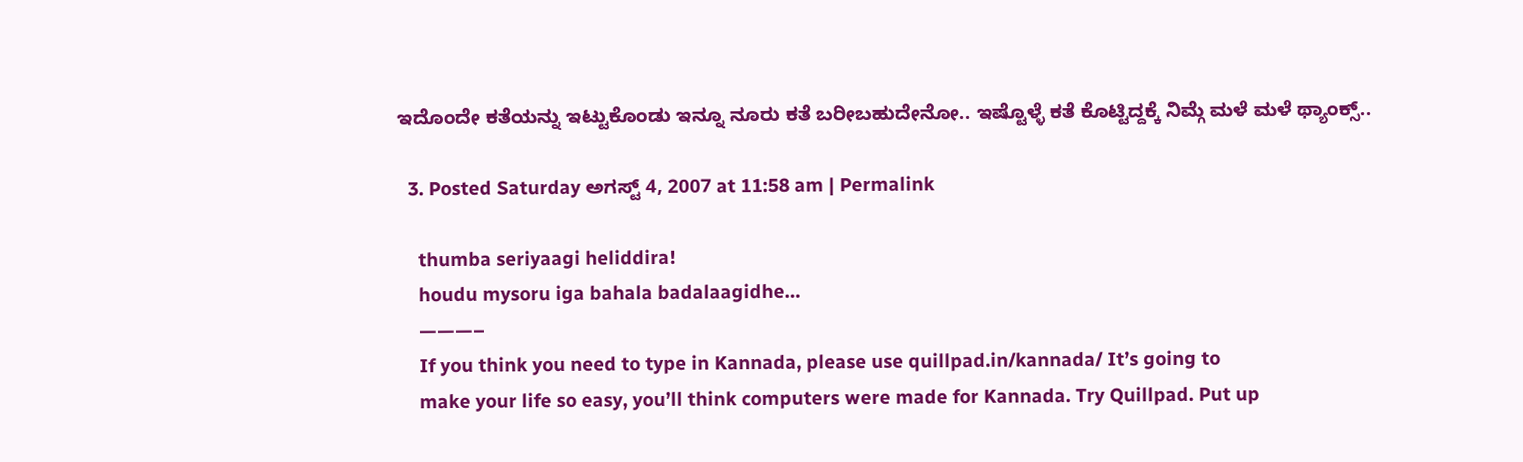ಇದೊಂದೇ ಕತೆಯನ್ನು ಇಟ್ಟುಕೊಂಡು ಇನ್ನೂ ನೂರು ಕತೆ ಬರೀಬಹುದೇನೋ.. ಇಷ್ಟೊಳ್ಳೆ ಕತೆ ಕೊಟ್ಟಿದ್ದಕ್ಕೆ ನಿಮ್ಗೆ ಮಳೆ ಮಳೆ ಥ್ಯಾಂಕ್ಸ್..

  3. Posted Saturday ಅಗಸ್ಟ್ 4, 2007 at 11:58 am | Permalink

    thumba seriyaagi heliddira!
    houdu mysoru iga bahala badalaagidhe…
    ———–
    If you think you need to type in Kannada, please use quillpad.in/kannada/ It’s going to
    make your life so easy, you’ll think computers were made for Kannada. Try Quillpad. Put up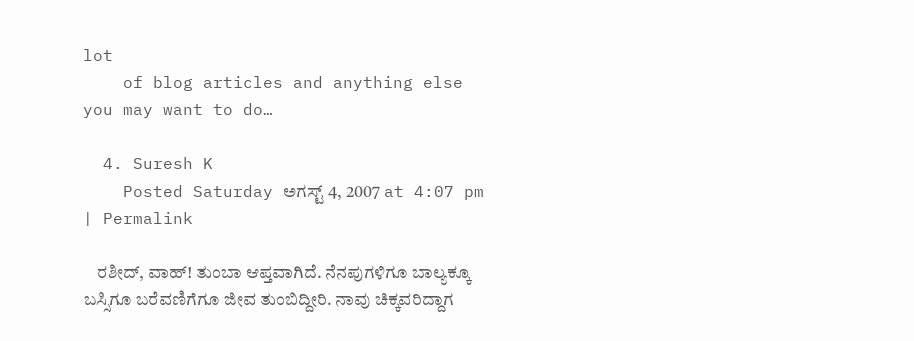lot
    of blog articles and anything else you may want to do…

  4. Suresh K
    Posted Saturday ಅಗಸ್ಟ್ 4, 2007 at 4:07 pm | Permalink

    ರಶೀದ್, ವಾಹ್! ತುಂಬಾ ಆಪ್ತವಾಗಿದೆ. ನೆನಪುಗಳಿಗೂ ಬಾಲ್ಯಕ್ಕೂ ಬಸ್ಸಿಗೂ ಬರೆವಣಿಗೆಗೂ ಜೀವ ತುಂಬಿದ್ದೀರಿ. ನಾವು ಚಿಕ್ಕವರಿದ್ದಾಗ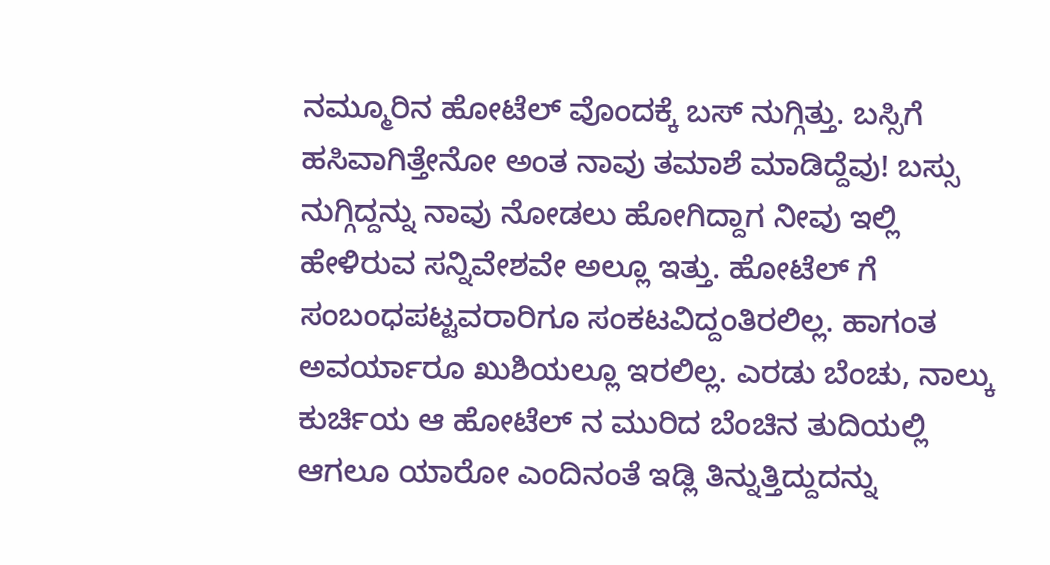ನಮ್ಮೂರಿನ ಹೋಟೆಲ್ ವೊಂದಕ್ಕೆ ಬಸ್ ನುಗ್ಗಿತ್ತು. ಬಸ್ಸಿಗೆ ಹಸಿವಾಗಿತ್ತೇನೋ ಅಂತ ನಾವು ತಮಾಶೆ ಮಾಡಿದ್ದೆವು! ಬಸ್ಸು ನುಗ್ಗಿದ್ದನ್ನು ನಾವು ನೋಡಲು ಹೋಗಿದ್ದಾಗ ನೀವು ಇಲ್ಲಿ ಹೇಳಿರುವ ಸನ್ನಿವೇಶವೇ ಅಲ್ಲೂ ಇತ್ತು. ಹೋಟೆಲ್ ಗೆ ಸಂಬಂಧಪಟ್ಟವರಾರಿಗೂ ಸಂಕಟವಿದ್ದಂತಿರಲಿಲ್ಲ. ಹಾಗಂತ ಅವರ್ಯಾರೂ ಖುಶಿಯಲ್ಲೂ ಇರಲಿಲ್ಲ. ಎರಡು ಬೆಂಚು, ನಾಲ್ಕು ಕುರ್ಚಿಯ ಆ ಹೋಟೆಲ್ ನ ಮುರಿದ ಬೆಂಚಿನ ತುದಿಯಲ್ಲಿ ಆಗಲೂ ಯಾರೋ ಎಂದಿನಂತೆ ಇಡ್ಲಿ ತಿನ್ನುತ್ತಿದ್ದುದನ್ನು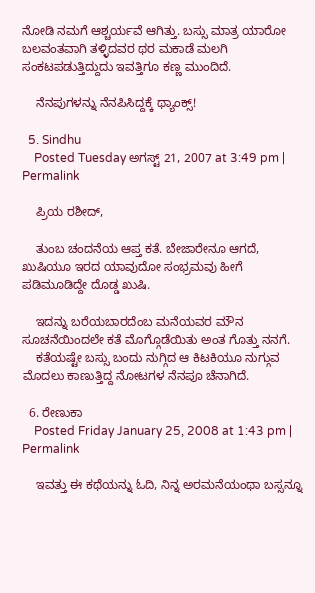ನೋಡಿ ನಮಗೆ ಆಶ್ಚರ್ಯವೆ ಆಗಿತ್ತು. ಬಸ್ಸು ಮಾತ್ರ ಯಾರೋ ಬಲವಂತವಾಗಿ ತಳ್ಳಿದವರ ಥರ ಮಕಾಡೆ ಮಲಗಿ ಸಂಕಟಪಡುತ್ತಿದ್ದುದು ಇವತ್ತಿಗೂ ಕಣ್ಣ ಮುಂದಿದೆ.

    ನೆನಪುಗಳನ್ನು ನೆನಪಿಸಿದ್ದಕ್ಕೆ ಥ್ಯಾಂಕ್ಸ್!

  5. Sindhu
    Posted Tuesday ಅಗಸ್ಟ್ 21, 2007 at 3:49 pm | Permalink

    ಪ್ರಿಯ ರಶೀದ್,

    ತುಂಬ ಚಂದನೆಯ ಆಪ್ತ ಕತೆ. ಬೇಜಾರೇನೂ ಆಗದೆ, ಖುಷಿಯೂ ಇರದ ಯಾವುದೋ ಸಂಭ್ರಮವು ಹೀಗೆ ಪಡಿಮೂಡಿದ್ದೇ ದೊಡ್ಡ ಖುಷಿ.

    ಇದನ್ನು ಬರೆಯಬಾರದೆಂಬ ಮನೆಯವರ ಮೌನ ಸೂಚನೆಯಿಂದಲೇ ಕತೆ ಮೊಗ್ಗೊಡೆಯಿತು ಅಂತ ಗೊತ್ತು ನನಗೆ.
    ಕತೆಯಷ್ಟೇ ಬಸ್ಸು ಬಂದು ನುಗ್ಗಿದ ಆ ಕಿಟಕಿಯೂ ನುಗ್ಗುವ ಮೊದಲು ಕಾಣುತ್ತಿದ್ದ ನೋಟಗಳ ನೆನಪೂ ಚೆನಾಗಿದೆ.

  6. ರೇಣುಕಾ
    Posted Friday January 25, 2008 at 1:43 pm | Permalink

    ಇವತ್ತು ಈ ಕಥೆಯನ್ನು ಓದಿ, ನಿನ್ನ ಅರಮನೆಯಂಥಾ ಬಸ್ಸನ್ನೂ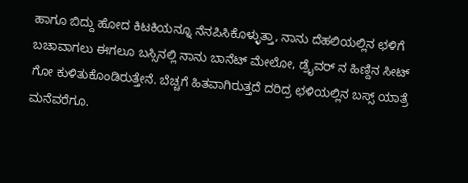ಹಾಗೂ ಬಿದ್ದು ಹೋದ ಕಿಟಕಿಯನ್ನೂ ನೆನಪಿಸಿಕೊಳ್ಳುತ್ತಾ, ನಾನು ದೆಹಲಿಯಲ್ಲಿನ ಛಳಿಗೆ ಬಚಾವಾಗಲು ಈಗಲೂ ಬಸ್ಸಿನಲ್ಲಿ ನಾನು ಬಾನೆಟ್ ಮೇಲೋ, ಡ್ರೈವರ್ ನ ಹಿಣ್ದಿನ ಸೀಟ್ ಗೋ ಕುಳಿತುಕೊಂಡಿರುತ್ತೇನೆ. ಬೆಚ್ಚಗೆ ಹಿತವಾಗಿರುತ್ತದೆ ದರಿದ್ರ ಛಳಿಯಲ್ಲಿನ ಬಸ್ಸ್ ಯಾತ್ರೆ ಮನೆವರೆಗೂ.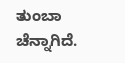ತುಂಬಾ ಚೆನ್ನಾಗಿದೆ.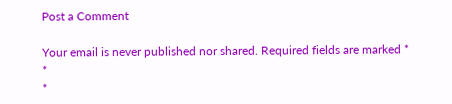Post a Comment

Your email is never published nor shared. Required fields are marked *
*
*